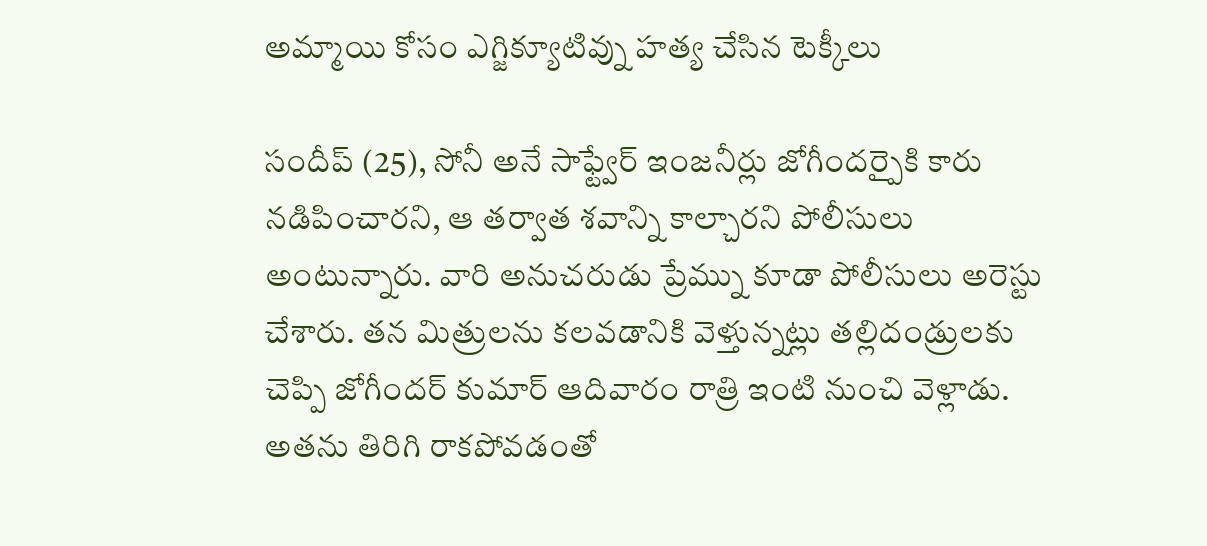అమ్మాయి కోసం ఎగ్జిక్యూటివ్ను హత్య చేసిన టెక్కీలు

సందీప్ (25), సోనీ అనే సాఫ్ట్వేర్ ఇంజనీర్లు జోగీందర్పైకి కారు నడిపించారని, ఆ తర్వాత శవాన్ని కాల్చారని పోలీసులు అంటున్నారు. వారి అనుచరుడు ప్రేమ్ను కూడా పోలీసులు అరెస్టు చేశారు. తన మిత్రులను కలవడానికి వెళ్తున్నట్లు తల్లిదండ్రులకు చెప్పి జోగీందర్ కుమార్ ఆదివారం రాత్రి ఇంటి నుంచి వెళ్లాడు. అతను తిరిగి రాకపోవడంతో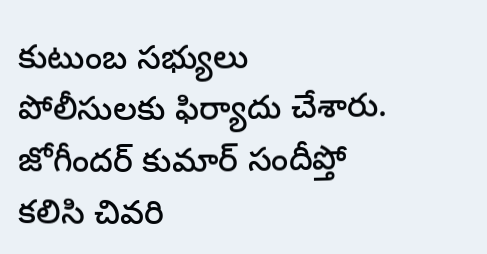కుటుంబ సభ్యులు పోలీసులకు ఫిర్యాదు చేశారు.
జోగీందర్ కుమార్ సందీప్తో కలిసి చివరి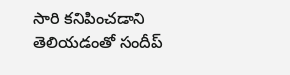సారి కనిపించడాని తెలియడంతో సందీప్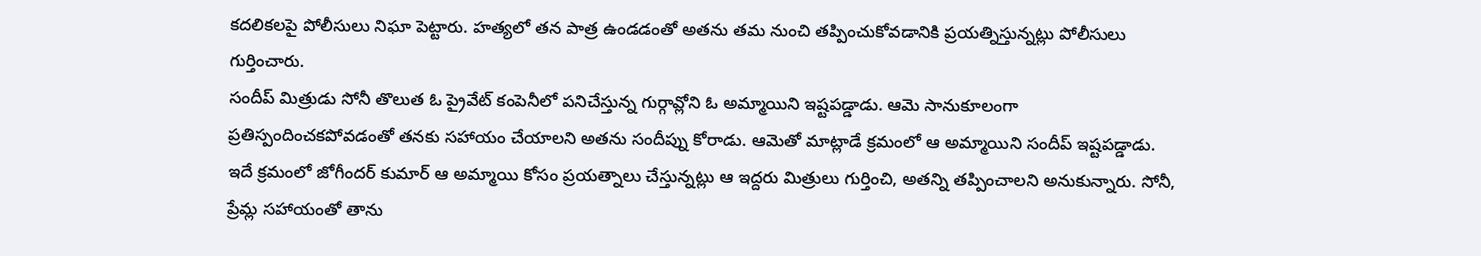కదలికలపై పోలీసులు నిఘా పెట్టారు. హత్యలో తన పాత్ర ఉండడంతో అతను తమ నుంచి తప్పించుకోవడానికి ప్రయత్నిస్తున్నట్లు పోలీసులు గుర్తించారు.
సందీప్ మిత్రుడు సోనీ తొలుత ఓ ప్రైవేట్ కంపెనీలో పనిచేస్తున్న గుర్గావ్లోని ఓ అమ్మాయిని ఇష్టపడ్డాడు. ఆమె సానుకూలంగా ప్రతిస్పందించకపోవడంతో తనకు సహాయం చేయాలని అతను సందీప్ను కోరాడు. ఆమెతో మాట్లాడే క్రమంలో ఆ అమ్మాయిని సందీప్ ఇష్టపడ్డాడు. ఇదే క్రమంలో జోగీందర్ కుమార్ ఆ అమ్మాయి కోసం ప్రయత్నాలు చేస్తున్నట్లు ఆ ఇద్దరు మిత్రులు గుర్తించి, అతన్ని తప్పించాలని అనుకున్నారు. సోనీ, ప్రేమ్ల సహాయంతో తాను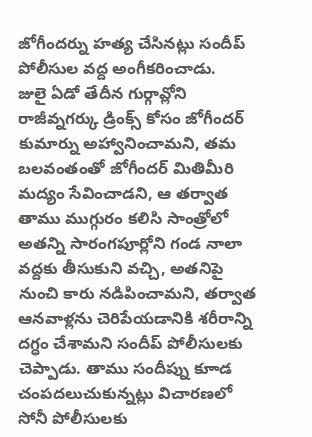జోగీందర్ను హత్య చేసినట్లు సందీప్ పోలీసుల వద్ద అంగీకరించాడు.
జులై ఏడో తేదీన గుర్గావ్లోని రాజీవ్నగర్కు డ్రింక్స్ కోసం జోగీందర్ కుమార్ను అహ్వానించామని, తమ బలవంతంతో జోగీందర్ మితిమీరి మద్యం సేవించాడని, ఆ తర్వాత తాము ముగ్గురం కలిసి సాంత్రోలో అతన్ని సారంగపూర్లోని గండ నాలా వద్దకు తీసుకుని వచ్చి, అతనిపై నుంచి కారు నడిపించామని, తర్వాత ఆనవాళ్లను చెరిపేయడానికి శరీరాన్ని దగ్ధం చేశామని సందీప్ పోలీసులకు చెప్పాడు. తాము సందీప్ను కూాడ చంపదలుచుకున్నట్లు విచారణలో సోనీ పోలీసులకు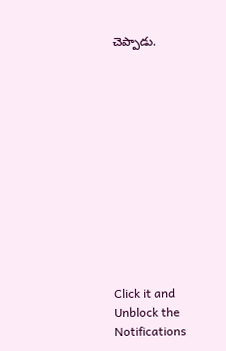చెప్పాడు.












Click it and Unblock the Notifications